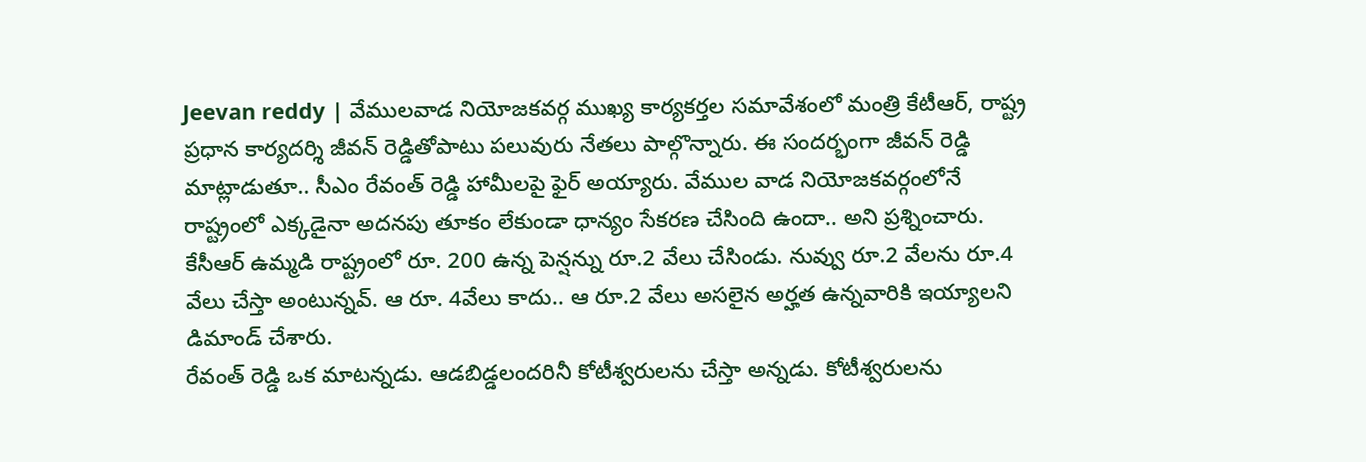Jeevan reddy | వేములవాడ నియోజకవర్గ ముఖ్య కార్యకర్తల సమావేశంలో మంత్రి కేటీఆర్, రాష్ట్ర ప్రధాన కార్యదర్శి జీవన్ రెడ్డితోపాటు పలువురు నేతలు పాల్గొన్నారు. ఈ సందర్భంగా జీవన్ రెడ్డి మాట్లాడుతూ.. సీఎం రేవంత్ రెడ్డి హామీలపై ఫైర్ అయ్యారు. వేముల వాడ నియోజకవర్గంలోనే రాష్ట్రంలో ఎక్కడైనా అదనపు తూకం లేకుండా ధాన్యం సేకరణ చేసింది ఉందా.. అని ప్రశ్నించారు. కేసీఆర్ ఉమ్మడి రాష్ట్రంలో రూ. 200 ఉన్న పెన్షన్ను రూ.2 వేలు చేసిండు. నువ్వు రూ.2 వేలను రూ.4 వేలు చేస్తా అంటున్నవ్. ఆ రూ. 4వేలు కాదు.. ఆ రూ.2 వేలు అసలైన అర్హత ఉన్నవారికి ఇయ్యాలని డిమాండ్ చేశారు.
రేవంత్ రెడ్డి ఒక మాటన్నడు. ఆడబిడ్డలందరినీ కోటీశ్వరులను చేస్తా అన్నడు. కోటీశ్వరులను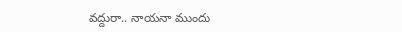వద్దురా.. నాయనా ముందు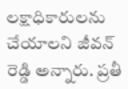లక్షాధికారులను చేయాలని జీవన్ రెడ్డి అన్నారు. ప్రతీ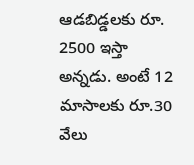ఆడబిడ్డలకు రూ. 2500 ఇస్తా అన్నడు. అంటే 12 మాసాలకు రూ.30 వేలు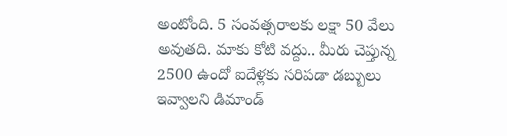అంటోంది. 5 సంవత్సరాలకు లక్షా 50 వేలు అవుతది. మాకు కోటి వద్దు.. మీరు చెప్తున్న 2500 ఉందో ఐదేళ్లకు సరిపడా డబ్బులు ఇవ్వాలని డిమాండ్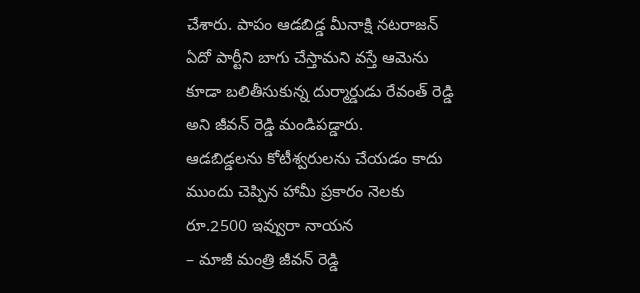చేశారు. పాపం ఆడబిడ్డ మీనాక్షి నటరాజన్ ఏదో పార్టీని బాగు చేస్తామని వస్తే ఆమెను కూడా బలితీసుకున్న దుర్మార్డుడు రేవంత్ రెడ్డి అని జీవన్ రెడ్డి మండిపడ్డారు.
ఆడబిడ్డలను కోటీశ్వరులను చేయడం కాదు ముందు చెప్పిన హామీ ప్రకారం నెలకు రూ.2500 ఇవ్వురా నాయన
– మాజీ మంత్రి జీవన్ రెడ్డి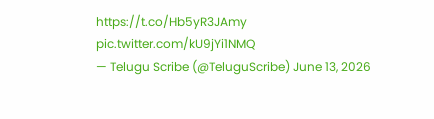https://t.co/Hb5yR3JAmy pic.twitter.com/kU9jYi1NMQ
— Telugu Scribe (@TeluguScribe) June 13, 2026